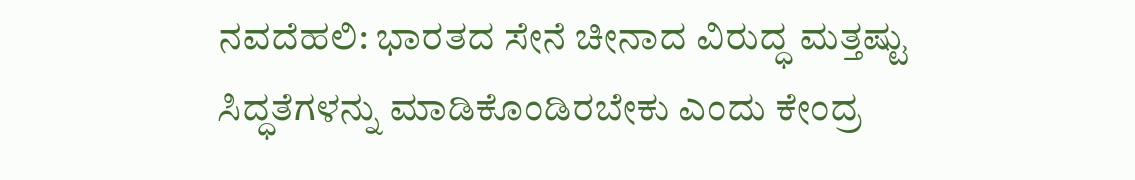ನವದೆಹಲಿ: ಭಾರತದ ಸೇನೆ ಚೀನಾದ ವಿರುದ್ಧ ಮತ್ತಷ್ಟು ಸಿದ್ಧತೆಗಳನ್ನು ಮಾಡಿಕೊಂಡಿರಬೇಕು ಎಂದು ಕೇಂದ್ರ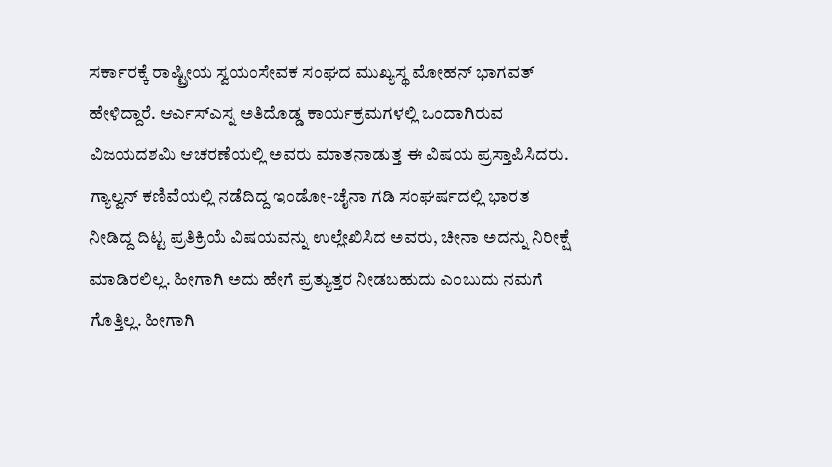ಸರ್ಕಾರಕ್ಕೆ ರಾಷ್ಟ್ರೀಯ ಸ್ವಯಂಸೇವಕ ಸಂಘದ ಮುಖ್ಯಸ್ಥ ಮೋಹನ್ ಭಾಗವತ್ ಹೇಳಿದ್ದಾರೆ. ಆರ್ಎಸ್ಎಸ್ನ ಅತಿದೊಡ್ಡ ಕಾರ್ಯಕ್ರಮಗಳಲ್ಲಿ ಒಂದಾಗಿರುವ ವಿಜಯದಶಮಿ ಆಚರಣೆಯಲ್ಲಿ ಅವರು ಮಾತನಾಡುತ್ತ ಈ ವಿಷಯ ಪ್ರಸ್ತಾಪಿಸಿದರು.
ಗ್ಯಾಲ್ವನ್ ಕಣಿವೆಯಲ್ಲಿ ನಡೆದಿದ್ದ ಇಂಡೋ-ಚೈನಾ ಗಡಿ ಸಂಘರ್ಷದಲ್ಲಿ ಭಾರತ ನೀಡಿದ್ದ ದಿಟ್ಟ ಪ್ರತಿಕ್ರಿಯೆ ವಿಷಯವನ್ನು ಉಲ್ಲೇಖಿಸಿದ ಅವರು, ಚೀನಾ ಅದನ್ನು ನಿರೀಕ್ಷೆ ಮಾಡಿರಲಿಲ್ಲ. ಹೀಗಾಗಿ ಅದು ಹೇಗೆ ಪ್ರತ್ಯುತ್ತರ ನೀಡಬಹುದು ಎಂಬುದು ನಮಗೆ ಗೊತ್ತಿಲ್ಲ. ಹೀಗಾಗಿ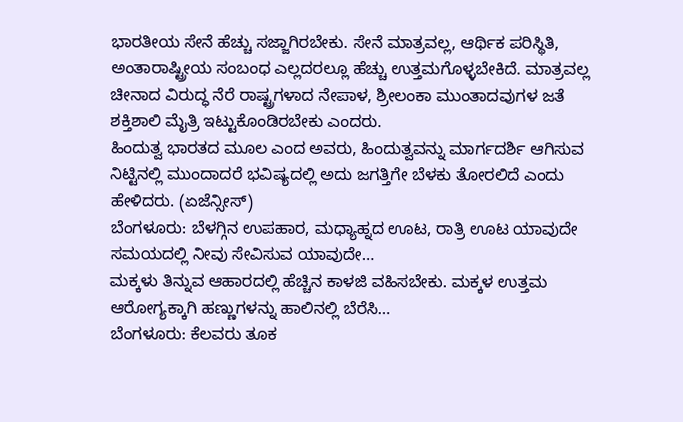ಭಾರತೀಯ ಸೇನೆ ಹೆಚ್ಚು ಸಜ್ಜಾಗಿರಬೇಕು. ಸೇನೆ ಮಾತ್ರವಲ್ಲ, ಆರ್ಥಿಕ ಪರಿಸ್ಥಿತಿ, ಅಂತಾರಾಷ್ಟ್ರೀಯ ಸಂಬಂಧ ಎಲ್ಲದರಲ್ಲೂ ಹೆಚ್ಚು ಉತ್ತಮಗೊಳ್ಳಬೇಕಿದೆ. ಮಾತ್ರವಲ್ಲ ಚೀನಾದ ವಿರುದ್ಧ ನೆರೆ ರಾಷ್ಟ್ರಗಳಾದ ನೇಪಾಳ, ಶ್ರೀಲಂಕಾ ಮುಂತಾದವುಗಳ ಜತೆ ಶಕ್ತಿಶಾಲಿ ಮೈತ್ರಿ ಇಟ್ಟುಕೊಂಡಿರಬೇಕು ಎಂದರು.
ಹಿಂದುತ್ವ ಭಾರತದ ಮೂಲ ಎಂದ ಅವರು, ಹಿಂದುತ್ವವನ್ನು ಮಾರ್ಗದರ್ಶಿ ಆಗಿಸುವ ನಿಟ್ಟಿನಲ್ಲಿ ಮುಂದಾದರೆ ಭವಿಷ್ಯದಲ್ಲಿ ಅದು ಜಗತ್ತಿಗೇ ಬೆಳಕು ತೋರಲಿದೆ ಎಂದು ಹೇಳಿದರು. (ಏಜೆನ್ಸೀಸ್)
ಬೆಂಗಳೂರು: ಬೆಳಗ್ಗಿನ ಉಪಹಾರ, ಮಧ್ಯಾಹ್ನದ ಊಟ, ರಾತ್ರಿ ಊಟ ಯಾವುದೇ ಸಮಯದಲ್ಲಿ ನೀವು ಸೇವಿಸುವ ಯಾವುದೇ…
ಮಕ್ಕಳು ತಿನ್ನುವ ಆಹಾರದಲ್ಲಿ ಹೆಚ್ಚಿನ ಕಾಳಜಿ ವಹಿಸಬೇಕು. ಮಕ್ಕಳ ಉತ್ತಮ ಆರೋಗ್ಯಕ್ಕಾಗಿ ಹಣ್ಣುಗಳನ್ನು ಹಾಲಿನಲ್ಲಿ ಬೆರೆಸಿ…
ಬೆಂಗಳೂರು: ಕೆಲವರು ತೂಕ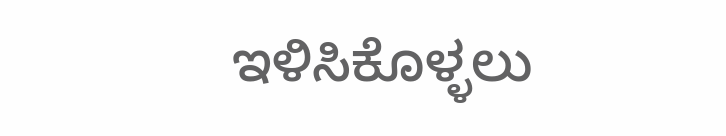ಇಳಿಸಿಕೊಳ್ಳಲು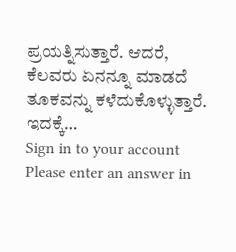ಪ್ರಯತ್ನಿಸುತ್ತಾರೆ. ಆದರೆ, ಕೆಲವರು ಏನನ್ನೂ ಮಾಡದೆ ತೂಕವನ್ನು ಕಳೆದುಕೊಳ್ಳುತ್ತಾರೆ. ಇದಕ್ಕೆ…
Sign in to your account
Please enter an answer in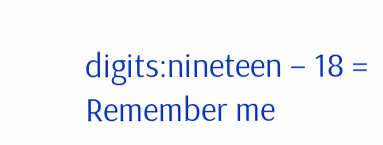digits:nineteen − 18 =
Remember me